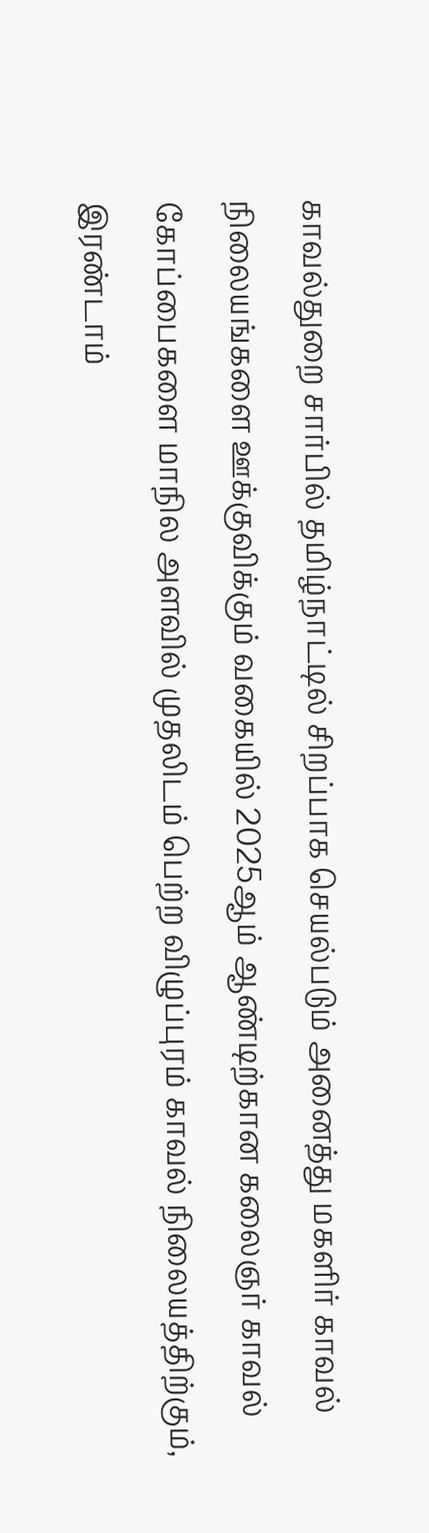காவல்துறை சார்பில் தமிழ்நாட்டில் சிறப்பாக செயல்படும் அனைத்து மகளிர் காவல் நிலையங்களை ஊக்குவிக்கும் வகையில் 2025ஆம் ஆண்டிற்கான கலைஞர் காவல் கோப்பைகளை மாநில அளவில் முதலிடம் பெற்ற விழுப்புரம் காவல் நிலையத்திற்கும், இரண்டாம்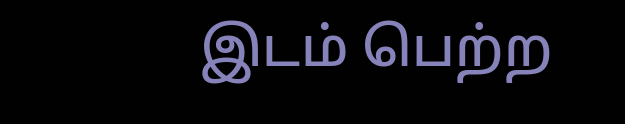இடம் பெற்ற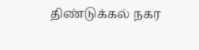திண்டுக்கல் நகர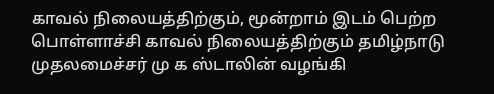காவல் நிலையத்திற்கும், மூன்றாம் இடம் பெற்ற பொள்ளாச்சி காவல் நிலையத்திற்கும் தமிழ்நாடு முதலமைச்சர் மு க ஸ்டாலின் வழங்கி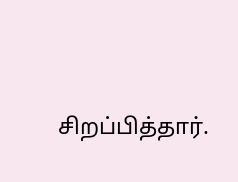சிறப்பித்தார்.